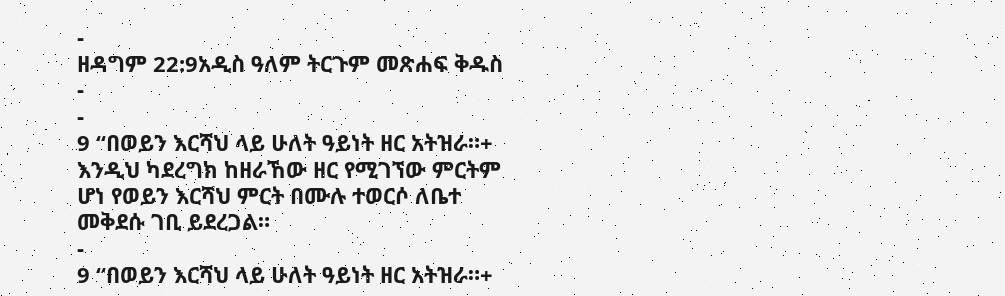-
ዘዳግም 22:9አዲስ ዓለም ትርጉም መጽሐፍ ቅዱስ
-
-
9 “በወይን እርሻህ ላይ ሁለት ዓይነት ዘር አትዝራ።+ እንዲህ ካደረግክ ከዘራኸው ዘር የሚገኘው ምርትም ሆነ የወይን እርሻህ ምርት በሙሉ ተወርሶ ለቤተ መቅደሱ ገቢ ይደረጋል።
-
9 “በወይን እርሻህ ላይ ሁለት ዓይነት ዘር አትዝራ።+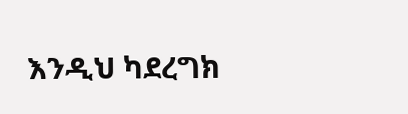እንዲህ ካደረግክ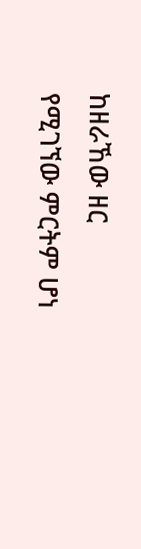ከዘራኸው ዘር የሚገኘው ምርትም ሆነ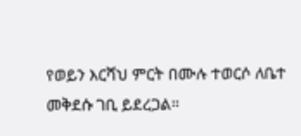የወይን እርሻህ ምርት በሙሉ ተወርሶ ለቤተ መቅደሱ ገቢ ይደረጋል።